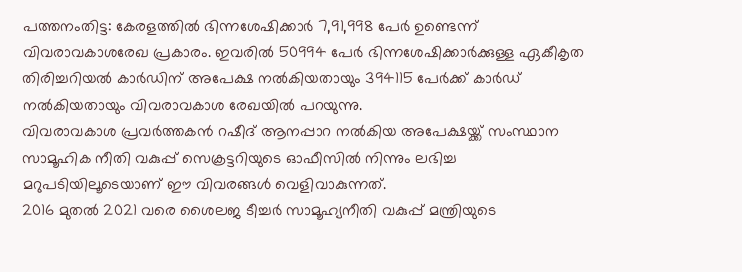പത്തനംതിട്ട: കേരളത്തിൽ ഭിന്നശേഷിക്കാർ 7,91,998 പേർ ഉണ്ടെന്ന് വിവരാവകാശരേഖ പ്രകാരം. ഇവരിൽ 50994 പേർ ഭിന്നശേഷിക്കാർക്കുള്ള ഏകീകൃത തിരിച്ചറിയൽ കാർഡിന് അപേക്ഷ നൽകിയതായും 394115 പേർക്ക് കാർഡ് നൽകിയതായും വിവരാവകാശ രേഖയിൽ പറയുന്നു.
വിവരാവകാശ പ്രവർത്തകൻ റഷീദ് ആനപ്പാറ നൽകിയ അപേക്ഷയ്ക്ക് സംസ്ഥാന സാമൂഹിക നീതി വകുപ്പ് സെക്രട്ടറിയുടെ ഓഫീസിൽ നിന്നും ലഭിച്ച മറുപടിയിലൂടെയാണ് ഈ വിവരങ്ങൾ വെളിവാകുന്നത്.
2016 മുതൽ 2021 വരെ ശൈലജ ടീച്ചർ സാമൂഹ്യനീതി വകുപ്പ് മന്ത്രിയുടെ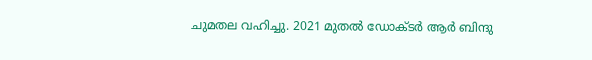ചുമതല വഹിച്ചു. 2021 മുതൽ ഡോക്ടർ ആർ ബിന്ദു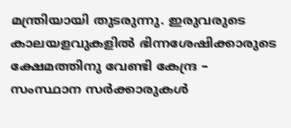മന്ത്രിയായി തുടരുന്നു. ഇരുവരുടെ കാലയളവുകളിൽ ഭിന്നശേഷിക്കാരുടെ ക്ഷേമത്തിനു വേണ്ടി കേന്ദ്ര – സംസ്ഥാന സർക്കാരുകൾ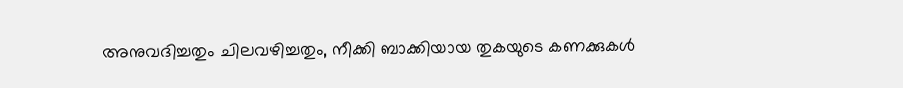അനുവദിച്ചതും ചിലവഴിച്ചതും, നീക്കി ബാക്കിയായ തുകയുടെ കണക്കുകൾ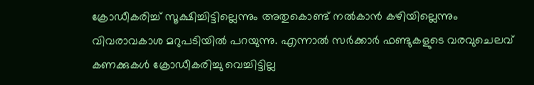ക്രോഡീകരിച്ച് സൂക്ഷിച്ചിട്ടില്ലെന്നും അതുകൊണ്ട് നൽകാൻ കഴിയില്ലെന്നും വിവരാവകാശ മറുപടിയിൽ പറയുന്നു. എന്നാൽ സർക്കാർ ഫണ്ടുകളുടെ വരവുചെലവ് കണക്കുകൾ ക്രോഡീകരിച്ചു വെച്ചിട്ടില്ല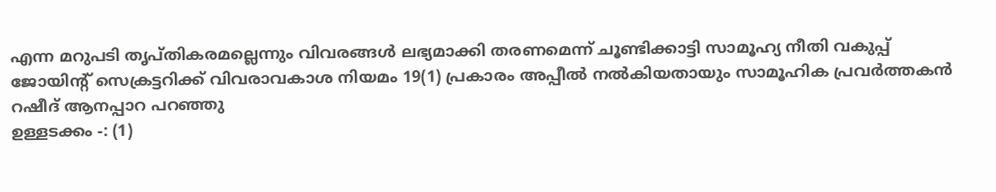എന്ന മറുപടി തൃപ്തികരമല്ലെന്നും വിവരങ്ങൾ ലഭ്യമാക്കി തരണമെന്ന് ചൂണ്ടിക്കാട്ടി സാമൂഹ്യ നീതി വകുപ്പ് ജോയിന്റ് സെക്രട്ടറിക്ക് വിവരാവകാശ നിയമം 19(1) പ്രകാരം അപ്പീൽ നൽകിയതായും സാമൂഹിക പ്രവർത്തകൻ റഷീദ് ആനപ്പാറ പറഞ്ഞു
ഉള്ളടക്കം -: (1)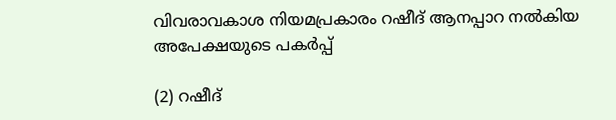വിവരാവകാശ നിയമപ്രകാരം റഷീദ് ആനപ്പാറ നൽകിയ അപേക്ഷയുടെ പകർപ്പ്

(2) റഷീദ്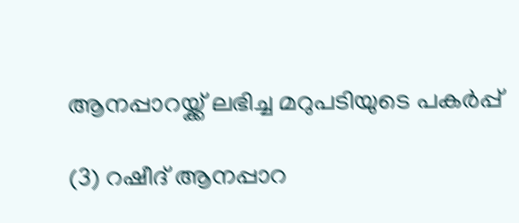ആനപ്പാറയ്ക്ക് ലഭിച്ച മറുപടിയുടെ പകർപ്പ്

(3) റഷീദ് ആനപ്പാറ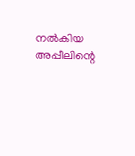നൽകിയ അപ്പീലിന്റെ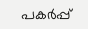പകർപ്പ്